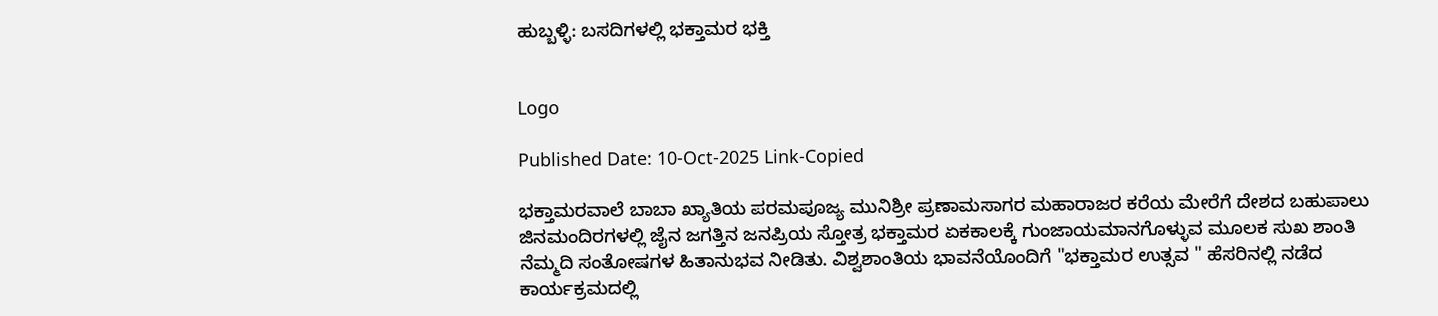ಹುಬ್ಬಳ್ಳಿ: ಬಸದಿಗಳಲ್ಲಿ ಭಕ್ತಾಮರ ಭಕ್ತಿ


Logo

Published Date: 10-Oct-2025 Link-Copied

ಭಕ್ತಾಮರವಾಲೆ ಬಾಬಾ ಖ್ಯಾತಿಯ ಪರಮಪೂಜ್ಯ ಮುನಿಶ್ರೀ ಪ್ರಣಾಮಸಾಗರ ಮಹಾರಾಜರ ಕರೆಯ ಮೇರೆಗೆ ದೇಶದ ಬಹುಪಾಲು ಜಿನಮಂದಿರಗಳಲ್ಲಿ ಜೈನ ಜಗತ್ತಿನ ಜನಪ್ರಿಯ ಸ್ತೋತ್ರ ಭಕ್ತಾಮರ ಏಕಕಾಲಕ್ಕೆ ಗುಂಜಾಯಮಾನಗೊಳ್ಳುವ ಮೂಲಕ ಸುಖ ಶಾಂತಿ ನೆಮ್ಮದಿ ಸಂತೋಷಗಳ ಹಿತಾನುಭವ ನೀಡಿತು. ವಿಶ್ವಶಾಂತಿಯ ಭಾವನೆಯೊಂದಿಗೆ "ಭಕ್ತಾಮರ ಉತ್ಸವ " ಹೆಸರಿನಲ್ಲಿ ನಡೆದ ಕಾರ್ಯಕ್ರಮದಲ್ಲಿ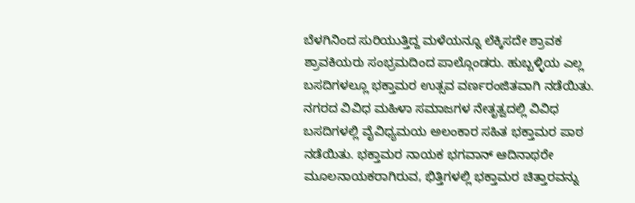ಬೆಳಗಿನಿಂದ ಸುರಿಯುತ್ತಿದ್ದ ಮಳೆಯನ್ನೂ ಲೆಕ್ಕಿಸದೇ ಶ್ರಾವಕ ಶ್ರಾವಕಿಯರು ಸಂಭ್ರಮದಿಂದ ಪಾಲ್ಗೊಂಡರು. ಹುಬ್ಬಳ್ಳಿಯ ಎಲ್ಲ ಬಸದಿಗಳಲ್ಲೂ ಭಕ್ತಾಮರ ಉತ್ಸವ ವರ್ಣರಂಜಿತವಾಗಿ ನಡೆಯಿತು. ನಗರದ ವಿವಿಧ ಮಹಿಳಾ ಸಮಾಜಗಳ ನೇತೃತ್ವದಲ್ಲಿ ವಿವಿಧ ಬಸದಿಗಳಲ್ಲಿ ವೈವಿಧ್ಯಮಯ ಅಲಂಕಾರ ಸಹಿತ ಭಕ್ತಾಮರ ಪಾಠ ನಡೆಯಿತು. ಭಕ್ತಾಮರ ನಾಯಕ ಭಗವಾನ್ ಆದಿನಾಥರೇ ಮೂಲನಾಯಕರಾಗಿರುವ, ಭಿತ್ತಿಗಳಲ್ಲಿ ಭಕ್ತಾಮರ ಚಿತ್ತಾರವನ್ನು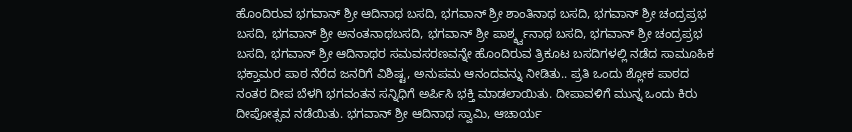ಹೊಂದಿರುವ ಭಗವಾನ್ ಶ್ರೀ ಆದಿನಾಥ ಬಸದಿ, ಭಗವಾನ್ ಶ್ರೀ ಶಾಂತಿನಾಥ ಬಸದಿ, ಭಗವಾನ್ ಶ್ರೀ ಚಂದ್ರಪ್ರಭ ಬಸದಿ, ಭಗವಾನ್ ಶ್ರೀ ಅನಂತನಾಥಬಸದಿ, ಭಗವಾನ್ ಶ್ರೀ ಪಾರ್ಶ್ಶ್ವನಾಥ ಬಸದಿ, ಭಗವಾನ್ ಶ್ರೀ ಚಂದ್ರಪ್ರಭ ಬಸದಿ, ಭಗವಾನ್ ಶ್ರೀ ಆದಿನಾಥರ ಸಮವಸರಣವನ್ನೇ ಹೊಂದಿರುವ ತ್ರಿಕೂಟ ಬಸದಿಗಳಲ್ಲಿ ನಡೆದ ಸಾಮೂಹಿಕ ಭಕ್ತಾಮರ ಪಾಠ ನೆರೆದ ಜನರಿಗೆ ವಿಶಿಷ್ಟ, ಅನುಪಮ ಆನಂದವನ್ನು ನೀಡಿತು.. ಪ್ರತಿ ಒಂದು ಶ್ಲೋಕ ಪಾಠದ ನಂತರ ದೀಪ ಬೆಳಗಿ ಭಗವಂತನ ಸನ್ನಿಧಿಗೆ ಅರ್ಪಿಸಿ ಭಕ್ತಿ ಮಾಡಲಾಯಿತು. ದೀಪಾವಳಿಗೆ ಮುನ್ನ ಒಂದು ಕಿರು ದೀಪೋತ್ಸವ ನಡೆಯಿತು. ಭಗವಾನ್ ಶ್ರೀ ಆದಿನಾಥ ಸ್ವಾಮಿ, ಆಚಾರ್ಯ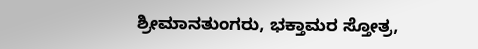ಶ್ರೀಮಾನತುಂಗರು, ಭಕ್ತಾಮರ ಸ್ತೋತ್ರ,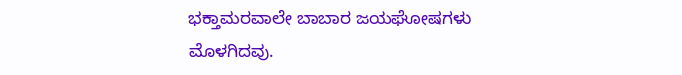ಭಕ್ತಾಮರವಾಲೇ ಬಾಬಾರ ಜಯಘೋಷಗಳು ಮೊಳಗಿದವು.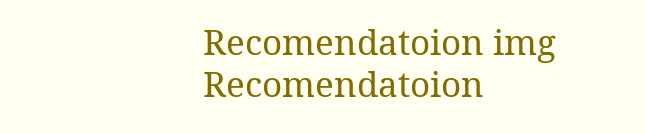Recomendatoion img Recomendatoion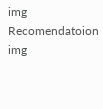img Recomendatoion img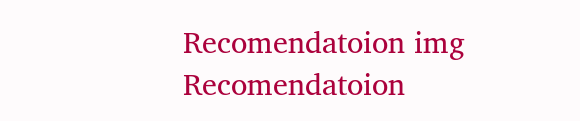Recomendatoion img Recomendatoion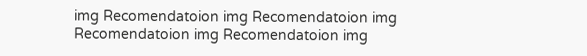img Recomendatoion img Recomendatoion img Recomendatoion img Recomendatoion img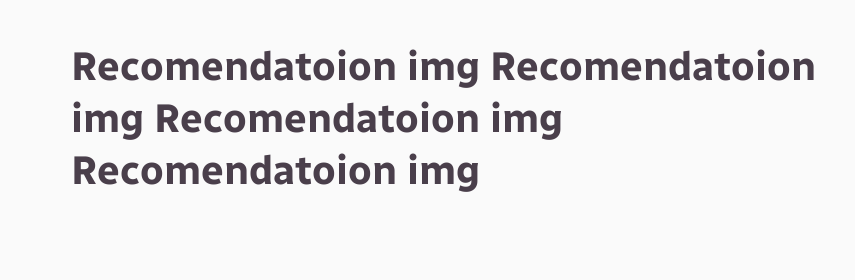Recomendatoion img Recomendatoion img Recomendatoion img Recomendatoion img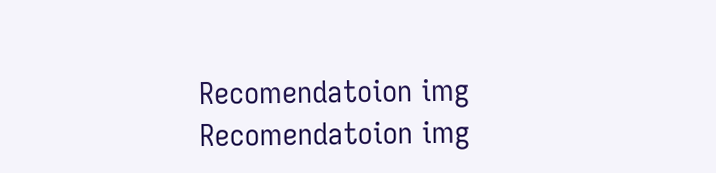Recomendatoion img Recomendatoion img